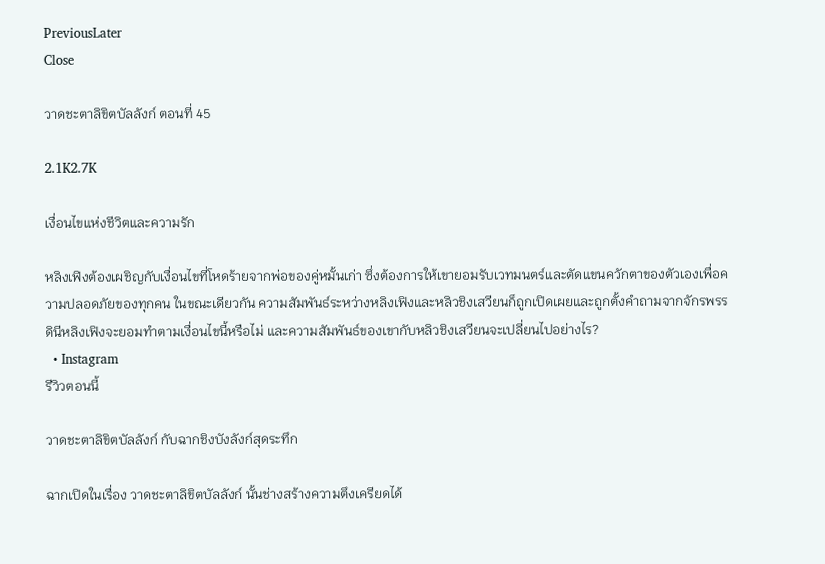PreviousLater
Close

วาดชะตาลิขิตบัลลังก์ ตอนที่ 45

2.1K2.7K

เงื่อนไขแห่งชีวิตและความรัก

หลิงเฟิงต้องเผชิญกับเงื่อนไขที่โหดร้ายจากพ่อของคู่หมั้นเก่า ซึ่งต้องการให้เขายอมรับเวทมนตร์และตัดแขนควักตาของตัวเองเพื่อความปลอดภัยของทุกคน ในขณะเดียวกัน ความสัมพันธ์ระหว่างหลิงเฟิงและหลิวชิงเสวียนก็ถูกเปิดเผยและถูกตั้งคำถามจากจักรพรรดินีหลิงเฟิงจะยอมทำตามเงื่อนไขนี้หรือไม่ และความสัมพันธ์ของเขากับหลิวชิงเสวียนจะเปลี่ยนไปอย่างไร?
  • Instagram
รีวิวตอนนี้

วาดชะตาลิขิตบัลลังก์ กับฉากชิงบังลังก์สุดระทึก

ฉากเปิดในเรื่อง วาดชะตาลิขิตบัลลังก์ นั้นช่างสร้างความตึงเครียดได้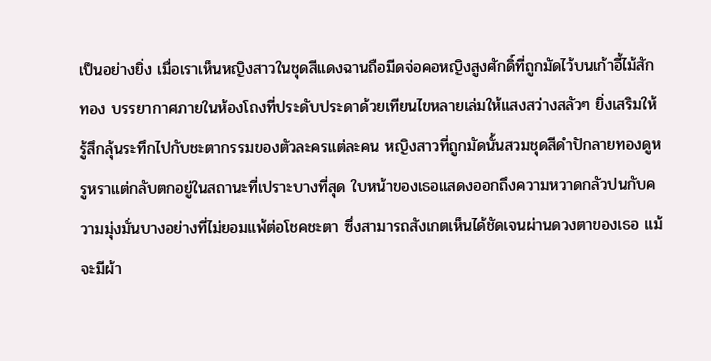เป็นอย่างยิ่ง เมื่อเราเห็นหญิงสาวในชุดสีแดงฉานถือมีดจ่อคอหญิงสูงศักดิ์ที่ถูกมัดไว้บนเก้าอี้ไม้สักทอง บรรยากาศภายในห้องโถงที่ประดับประดาด้วยเทียนไขหลายเล่มให้แสงสว่างสลัวๆ ยิ่งเสริมให้รู้สึกลุ้นระทึกไปกับชะตากรรมของตัวละครแต่ละคน หญิงสาวที่ถูกมัดนั้นสวมชุดสีดำปักลายทองดูหรูหราแต่กลับตกอยู่ในสถานะที่เปราะบางที่สุด ใบหน้าของเธอแสดงออกถึงความหวาดกลัวปนกับความมุ่งมั่นบางอย่างที่ไม่ยอมแพ้ต่อโชคชะตา ซึ่งสามารถสังเกตเห็นได้ชัดเจนผ่านดวงตาของเธอ แม้จะมีผ้า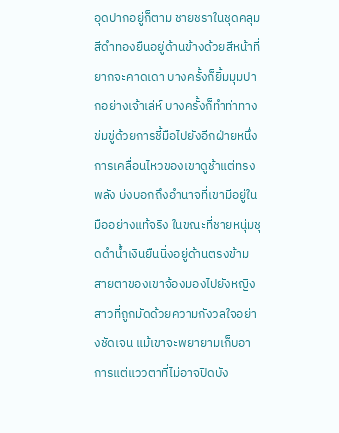อุดปากอยู่ก็ตาม ชายชราในชุดคลุมสีดำทองยืนอยู่ด้านข้างด้วยสีหน้าที่ยากจะคาดเดา บางครั้งก็ยิ้มมุมปากอย่างเจ้าเล่ห์ บางครั้งก็ทำท่าทางข่มขู่ด้วยการชี้มือไปยังอีกฝ่ายหนึ่ง การเคลื่อนไหวของเขาดูช้าแต่ทรงพลัง บ่งบอกถึงอำนาจที่เขามีอยู่ในมืออย่างแท้จริง ในขณะที่ชายหนุ่มชุดดำน้ำเงินยืนนิ่งอยู่ด้านตรงข้าม สายตาของเขาจ้องมองไปยังหญิงสาวที่ถูกมัดด้วยความกังวลใจอย่างชัดเจน แม้เขาจะพยายามเก็บอาการแต่แววตาที่ไม่อาจปิดบัง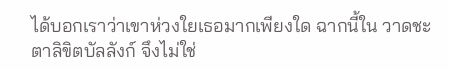ได้บอกเราว่าเขาห่วงใยเธอมากเพียงใด ฉากนี้ใน วาดชะตาลิขิตบัลลังก์ จึงไม่ใช่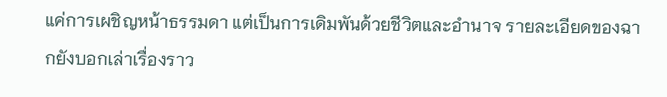แค่การเผชิญหน้าธรรมดา แต่เป็นการเดิมพันด้วยชีวิตและอำนาจ รายละเอียดของฉากยังบอกเล่าเรื่องราว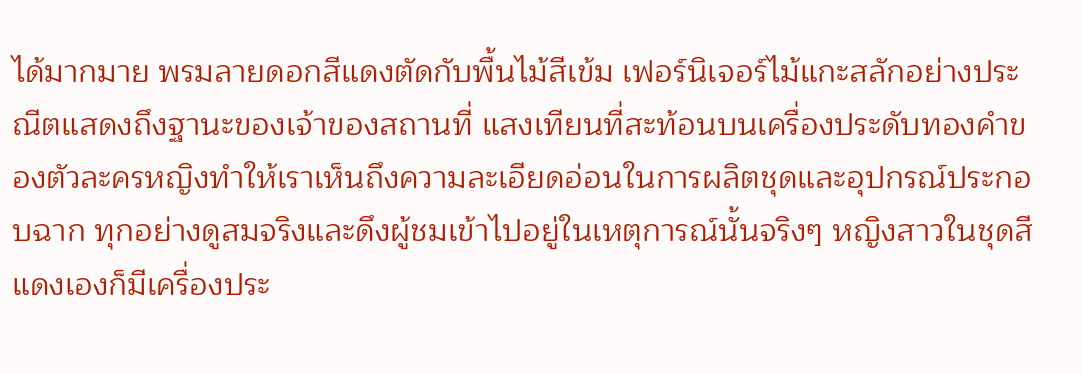ได้มากมาย พรมลายดอกสีแดงตัดกับพื้นไม้สีเข้ม เฟอร์นิเจอร์ไม้แกะสลักอย่างประณีตแสดงถึงฐานะของเจ้าของสถานที่ แสงเทียนที่สะท้อนบนเครื่องประดับทองคำของตัวละครหญิงทำให้เราเห็นถึงความละเอียดอ่อนในการผลิตชุดและอุปกรณ์ประกอบฉาก ทุกอย่างดูสมจริงและดึงผู้ชมเข้าไปอยู่ในเหตุการณ์นั้นจริงๆ หญิงสาวในชุดสีแดงเองก็มีเครื่องประ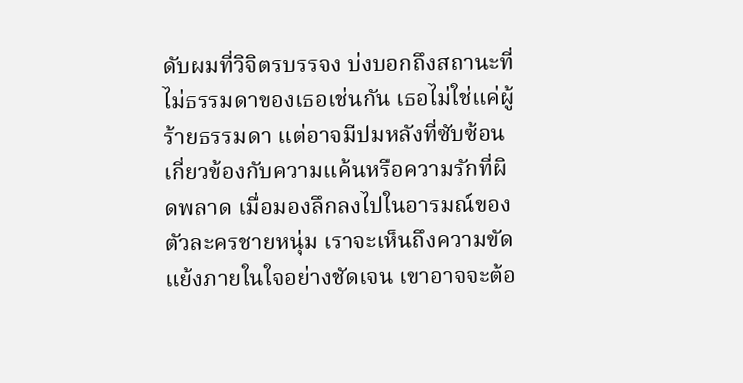ดับผมที่วิจิตรบรรจง บ่งบอกถึงสถานะที่ไม่ธรรมดาของเธอเช่นกัน เธอไม่ใช่แค่ผู้ร้ายธรรมดา แต่อาจมีปมหลังที่ซับซ้อนเกี่ยวข้องกับความแค้นหรือความรักที่ผิดพลาด เมื่อมองลึกลงไปในอารมณ์ของตัวละครชายหนุ่ม เราจะเห็นถึงความขัดแย้งภายในใจอย่างชัดเจน เขาอาจจะต้อ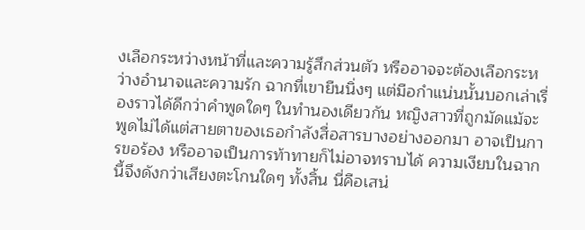งเลือกระหว่างหน้าที่และความรู้สึกส่วนตัว หรืออาจจะต้องเลือกระหว่างอำนาจและความรัก ฉากที่เขายืนนิ่งๆ แต่มือกำแน่นนั้นบอกเล่าเรื่องราวได้ดีกว่าคำพูดใดๆ ในทำนองเดียวกัน หญิงสาวที่ถูกมัดแม้จะพูดไม่ได้แต่สายตาของเธอกำลังสื่อสารบางอย่างออกมา อาจเป็นการขอร้อง หรืออาจเป็นการท้าทายก็ไม่อาจทราบได้ ความเงียบในฉากนี้จึงดังกว่าเสียงตะโกนใดๆ ทั้งสิ้น นี่คือเสน่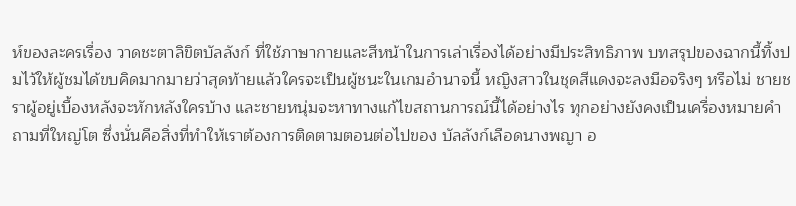ห์ของละครเรื่อง วาดชะตาลิขิตบัลลังก์ ที่ใช้ภาษากายและสีหน้าในการเล่าเรื่องได้อย่างมีประสิทธิภาพ บทสรุปของฉากนี้ทิ้งปมไว้ให้ผู้ชมได้ขบคิดมากมายว่าสุดท้ายแล้วใครจะเป็นผู้ชนะในเกมอำนาจนี้ หญิงสาวในชุดสีแดงจะลงมือจริงๆ หรือไม่ ชายชราผู้อยู่เบื้องหลังจะหักหลังใครบ้าง และชายหนุ่มจะหาทางแก้ไขสถานการณ์นี้ได้อย่างไร ทุกอย่างยังคงเป็นเครื่องหมายคำถามที่ใหญ่โต ซึ่งนั่นคือสิ่งที่ทำให้เราต้องการติดตามตอนต่อไปของ บัลลังก์เลือดนางพญา อ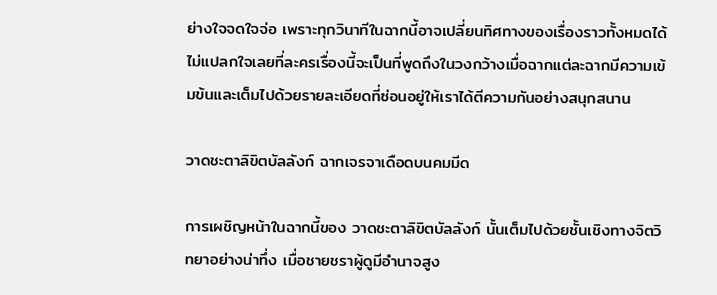ย่างใจจดใจจ่อ เพราะทุกวินาทีในฉากนี้อาจเปลี่ยนทิศทางของเรื่องราวทั้งหมดได้ ไม่แปลกใจเลยที่ละครเรื่องนี้จะเป็นที่พูดถึงในวงกว้างเมื่อฉากแต่ละฉากมีความเข้มข้นและเต็มไปด้วยรายละเอียดที่ซ่อนอยู่ให้เราได้ตีความกันอย่างสนุกสนาน

วาดชะตาลิขิตบัลลังก์ ฉากเจรจาเดือดบนคมมีด

การเผชิญหน้าในฉากนี้ของ วาดชะตาลิขิตบัลลังก์ นั้นเต็มไปด้วยชั้นเชิงทางจิตวิทยาอย่างน่าทึ่ง เมื่อชายชราผู้ดูมีอำนาจสูง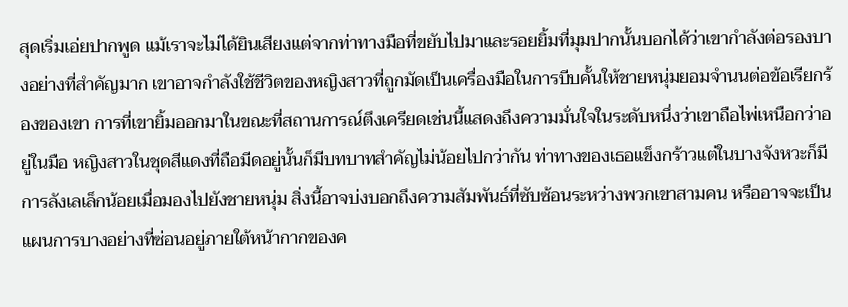สุดเริ่มเอ่ยปากพูด แม้เราจะไม่ได้ยินเสียงแต่จากท่าทางมือที่ขยับไปมาและรอยยิ้มที่มุมปากนั้นบอกได้ว่าเขากำลังต่อรองบางอย่างที่สำคัญมาก เขาอาจกำลังใช้ชีวิตของหญิงสาวที่ถูกมัดเป็นเครื่องมือในการบีบคั้นให้ชายหนุ่มยอมจำนนต่อข้อเรียกร้องของเขา การที่เขายิ้มออกมาในขณะที่สถานการณ์ตึงเครียดเช่นนี้แสดงถึงความมั่นใจในระดับหนึ่งว่าเขาถือไพ่เหนือกว่าอยู่ในมือ หญิงสาวในชุดสีแดงที่ถือมีดอยู่นั้นก็มีบทบาทสำคัญไม่น้อยไปกว่ากัน ท่าทางของเธอแข็งกร้าวแต่ในบางจังหวะก็มีการลังเลเล็กน้อยเมื่อมองไปยังชายหนุ่ม สิ่งนี้อาจบ่งบอกถึงความสัมพันธ์ที่ซับซ้อนระหว่างพวกเขาสามคน หรืออาจจะเป็นแผนการบางอย่างที่ซ่อนอยู่ภายใต้หน้ากากของค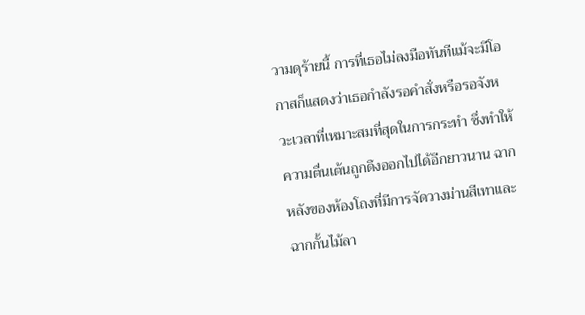วามดุร้ายนี้ การที่เธอไม่ลงมือทันทีแม้จะมีโอกาสก็แสดงว่าเธอกำลังรอคำสั่งหรือรอจังหวะเวลาที่เหมาะสมที่สุดในการกระทำ ซึ่งทำให้ความตื่นเต้นถูกดึงออกไปได้อีกยาวนาน ฉากหลังของห้องโถงที่มีการจัดวางม่านสีเทาและฉากกั้นไม้ลา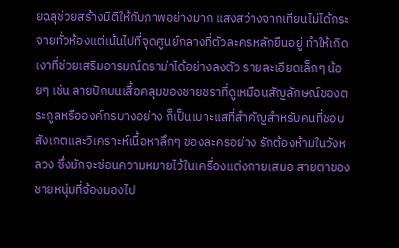ยฉลุช่วยสร้างมิติให้กับภาพอย่างมาก แสงสว่างจากเทียนไม่ได้กระจายทั่วห้องแต่เน้นไปที่จุดศูนย์กลางที่ตัวละครหลักยืนอยู่ ทำให้เกิดเงาที่ช่วยเสริมอารมณ์ดราม่าได้อย่างลงตัว รายละเอียดเล็กๆ น้อยๆ เช่น ลายปักบนเสื้อคลุมของชายชราที่ดูเหมือนสัญลักษณ์ของตระกูลหรือองค์กรบางอย่าง ก็เป็นเบาะแสที่สำคัญสำหรับคนที่ชอบสังเกตและวิเคราะห์เนื้อหาลึกๆ ของละครอย่าง รักต้องห้ามในวังหลวง ซึ่งมักจะซ่อนความหมายไว้ในเครื่องแต่งกายเสมอ สายตาของชายหนุ่มที่จ้องมองไป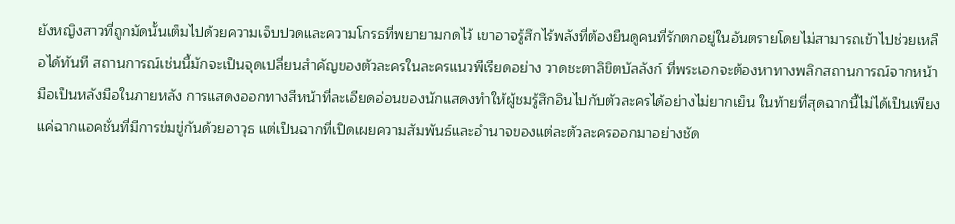ยังหญิงสาวที่ถูกมัดนั้นเต็มไปด้วยความเจ็บปวดและความโกรธที่พยายามกดไว้ เขาอาจรู้สึกไร้พลังที่ต้องยืนดูคนที่รักตกอยู่ในอันตรายโดยไม่สามารถเข้าไปช่วยเหลือได้ทันที สถานการณ์เช่นนี้มักจะเป็นจุดเปลี่ยนสำคัญของตัวละครในละครแนวพีเรียดอย่าง วาดชะตาลิขิตบัลลังก์ ที่พระเอกจะต้องหาทางพลิกสถานการณ์จากหน้ามือเป็นหลังมือในภายหลัง การแสดงออกทางสีหน้าที่ละเอียดอ่อนของนักแสดงทำให้ผู้ชมรู้สึกอินไปกับตัวละครได้อย่างไม่ยากเย็น ในท้ายที่สุดฉากนี้ไม่ได้เป็นเพียงแค่ฉากแอคชั่นที่มีการข่มขู่กันด้วยอาวุธ แต่เป็นฉากที่เปิดเผยความสัมพันธ์และอำนาจของแต่ละตัวละครออกมาอย่างชัด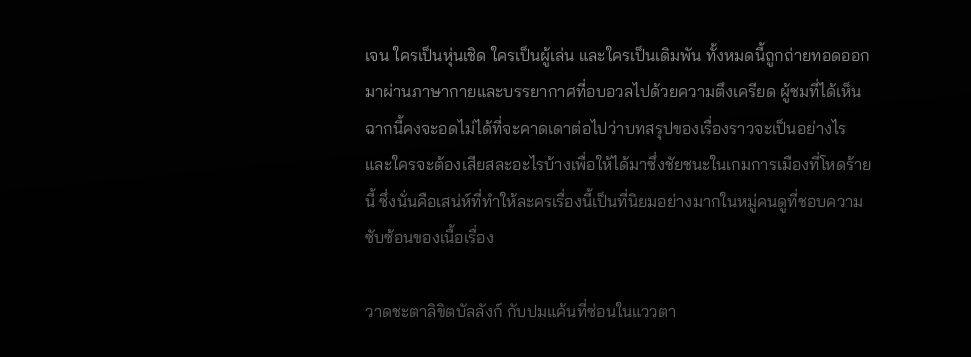เจน ใครเป็นหุ่นเชิด ใครเป็นผู้เล่น และใครเป็นเดิมพัน ทั้งหมดนี้ถูกถ่ายทอดออกมาผ่านภาษากายและบรรยากาศที่อบอวลไปด้วยความตึงเครียด ผู้ชมที่ได้เห็นฉากนี้คงจะอดไม่ได้ที่จะคาดเดาต่อไปว่าบทสรุปของเรื่องราวจะเป็นอย่างไร และใครจะต้องเสียสละอะไรบ้างเพื่อให้ได้มาซึ่งชัยชนะในเกมการเมืองที่โหดร้ายนี้ ซึ่งนั่นคือเสน่ห์ที่ทำให้ละครเรื่องนี้เป็นที่นิยมอย่างมากในหมู่คนดูที่ชอบความซับซ้อนของเนื้อเรื่อง

วาดชะตาลิขิตบัลลังก์ กับปมแค้นที่ซ่อนในแววตา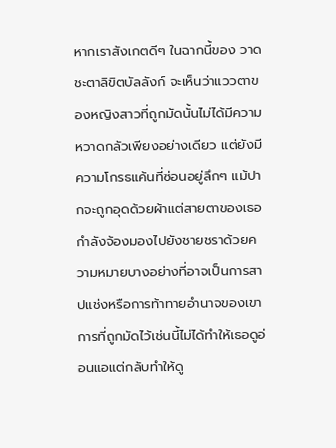หากเราสังเกตดีๆ ในฉากนี้ของ วาดชะตาลิขิตบัลลังก์ จะเห็นว่าแววตาของหญิงสาวที่ถูกมัดนั้นไม่ได้มีความหวาดกลัวเพียงอย่างเดียว แต่ยังมีความโกรธแค้นที่ซ่อนอยู่ลึกๆ แม้ปากจะถูกอุดด้วยผ้าแต่สายตาของเธอกำลังจ้องมองไปยังชายชราด้วยความหมายบางอย่างที่อาจเป็นการสาปแช่งหรือการท้าทายอำนาจของเขา การที่ถูกมัดไว้เช่นนี้ไม่ได้ทำให้เธอดูอ่อนแอแต่กลับทำให้ดู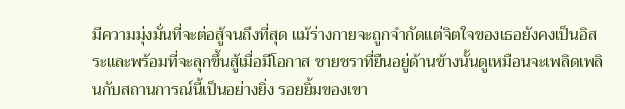มีความมุ่งมั่นที่จะต่อสู้จนถึงที่สุด แม้ร่างกายจะถูกจำกัดแต่จิตใจของเธอยังคงเป็นอิสระและพร้อมที่จะลุกขึ้นสู้เมื่อมีโอกาส ชายชราที่ยืนอยู่ด้านข้างนั้นดูเหมือนจะเพลิดเพลินกับสถานการณ์นี้เป็นอย่างยิ่ง รอยยิ้มของเขา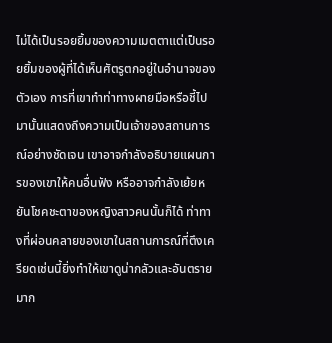ไม่ได้เป็นรอยยิ้มของความเมตตาแต่เป็นรอยยิ้มของผู้ที่ได้เห็นศัตรูตกอยู่ในอำนาจของตัวเอง การที่เขาทำท่าทางผายมือหรือชี้ไปมานั้นแสดงถึงความเป็นเจ้าของสถานการณ์อย่างชัดเจน เขาอาจกำลังอธิบายแผนการของเขาให้คนอื่นฟัง หรืออาจกำลังเย้ยหยันโชคชะตาของหญิงสาวคนนั้นก็ได้ ท่าทางที่ผ่อนคลายของเขาในสถานการณ์ที่ตึงเครียดเช่นนี้ยิ่งทำให้เขาดูน่ากลัวและอันตรายมาก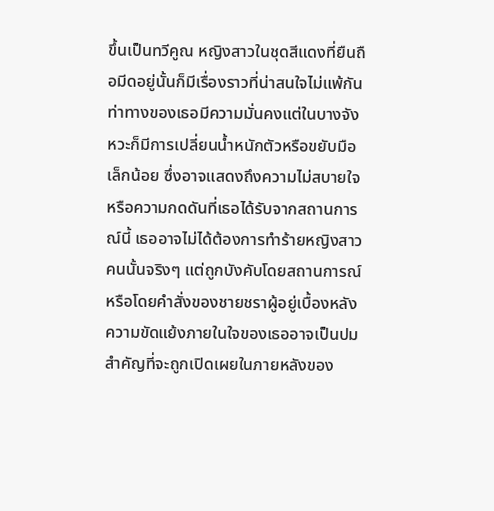ขึ้นเป็นทวีคูณ หญิงสาวในชุดสีแดงที่ยืนถือมีดอยู่นั้นก็มีเรื่องราวที่น่าสนใจไม่แพ้กัน ท่าทางของเธอมีความมั่นคงแต่ในบางจังหวะก็มีการเปลี่ยนน้ำหนักตัวหรือขยับมือเล็กน้อย ซึ่งอาจแสดงถึงความไม่สบายใจหรือความกดดันที่เธอได้รับจากสถานการณ์นี้ เธออาจไม่ได้ต้องการทำร้ายหญิงสาวคนนั้นจริงๆ แต่ถูกบังคับโดยสถานการณ์หรือโดยคำสั่งของชายชราผู้อยู่เบื้องหลัง ความขัดแย้งภายในใจของเธออาจเป็นปมสำคัญที่จะถูกเปิดเผยในภายหลังของ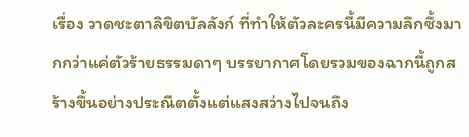เรื่อง วาดชะตาลิขิตบัลลังก์ ที่ทำให้ตัวละครนี้มีความลึกซึ้งมากกว่าแค่ตัวร้ายธรรมดาๆ บรรยากาศโดยรวมของฉากนี้ถูกสร้างขึ้นอย่างประณีตตั้งแต่แสงสว่างไปจนถึง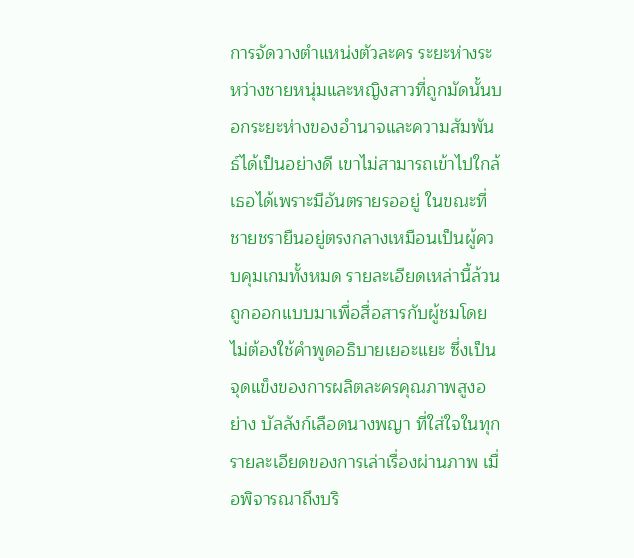การจัดวางตำแหน่งตัวละคร ระยะห่างระหว่างชายหนุ่มและหญิงสาวที่ถูกมัดนั้นบอกระยะห่างของอำนาจและความสัมพันธ์ได้เป็นอย่างดี เขาไม่สามารถเข้าไปใกล้เธอได้เพราะมีอันตรายรออยู่ ในขณะที่ชายชรายืนอยู่ตรงกลางเหมือนเป็นผู้ควบคุมเกมทั้งหมด รายละเอียดเหล่านี้ล้วนถูกออกแบบมาเพื่อสื่อสารกับผู้ชมโดยไม่ต้องใช้คำพูดอธิบายเยอะแยะ ซึ่งเป็นจุดแข็งของการผลิตละครคุณภาพสูงอย่าง บัลลังก์เลือดนางพญา ที่ใส่ใจในทุกรายละเอียดของการเล่าเรื่องผ่านภาพ เมื่อพิจารณาถึงบริ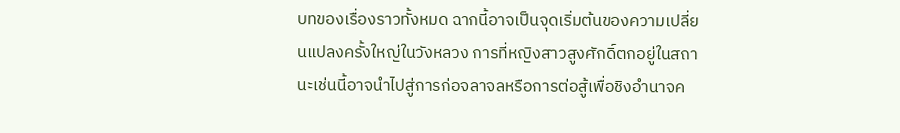บทของเรื่องราวทั้งหมด ฉากนี้อาจเป็นจุดเริ่มต้นของความเปลี่ยนแปลงครั้งใหญ่ในวังหลวง การที่หญิงสาวสูงศักดิ์ตกอยู่ในสถานะเช่นนี้อาจนำไปสู่การก่อจลาจลหรือการต่อสู้เพื่อชิงอำนาจค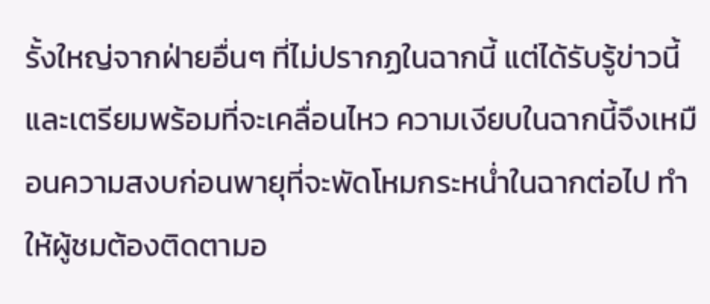รั้งใหญ่จากฝ่ายอื่นๆ ที่ไม่ปรากฏในฉากนี้ แต่ได้รับรู้ข่าวนี้และเตรียมพร้อมที่จะเคลื่อนไหว ความเงียบในฉากนี้จึงเหมือนความสงบก่อนพายุที่จะพัดโหมกระหน่ำในฉากต่อไป ทำให้ผู้ชมต้องติดตามอ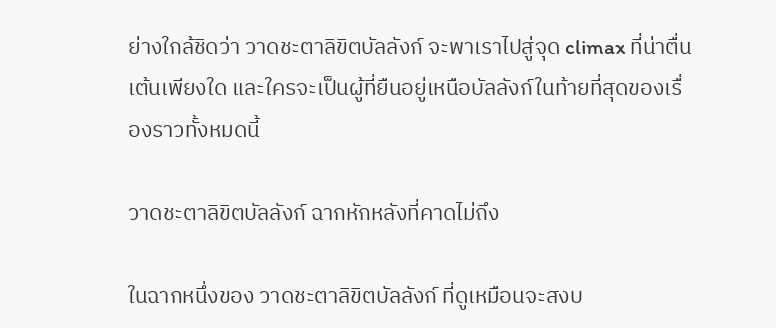ย่างใกล้ชิดว่า วาดชะตาลิขิตบัลลังก์ จะพาเราไปสู่จุด climax ที่น่าตื่นเต้นเพียงใด และใครจะเป็นผู้ที่ยืนอยู่เหนือบัลลังก์ในท้ายที่สุดของเรื่องราวทั้งหมดนี้

วาดชะตาลิขิตบัลลังก์ ฉากหักหลังที่คาดไม่ถึง

ในฉากหนึ่งของ วาดชะตาลิขิตบัลลังก์ ที่ดูเหมือนจะสงบ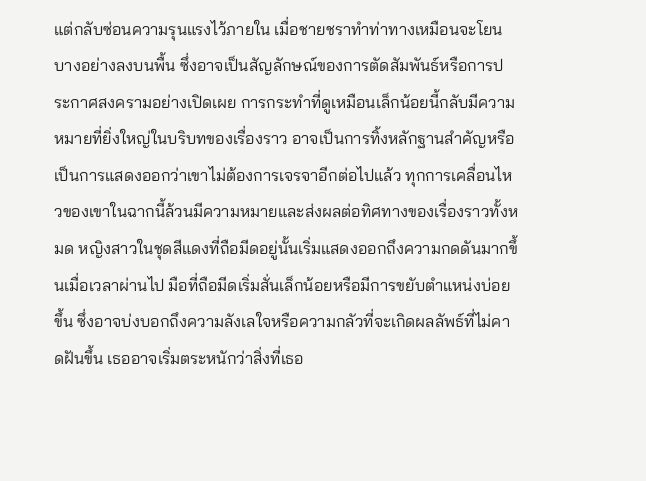แต่กลับซ่อนความรุนแรงไว้ภายใน เมื่อชายชราทำท่าทางเหมือนจะโยนบางอย่างลงบนพื้น ซึ่งอาจเป็นสัญลักษณ์ของการตัดสัมพันธ์หรือการประกาศสงครามอย่างเปิดเผย การกระทำที่ดูเหมือนเล็กน้อยนี้กลับมีความหมายที่ยิ่งใหญ่ในบริบทของเรื่องราว อาจเป็นการทิ้งหลักฐานสำคัญหรือเป็นการแสดงออกว่าเขาไม่ต้องการเจรจาอีกต่อไปแล้ว ทุกการเคลื่อนไหวของเขาในฉากนี้ล้วนมีความหมายและส่งผลต่อทิศทางของเรื่องราวทั้งหมด หญิงสาวในชุดสีแดงที่ถือมีดอยู่นั้นเริ่มแสดงออกถึงความกดดันมากขึ้นเมื่อเวลาผ่านไป มือที่ถือมีดเริ่มสั่นเล็กน้อยหรือมีการขยับตำแหน่งบ่อยขึ้น ซึ่งอาจบ่งบอกถึงความลังเลใจหรือความกลัวที่จะเกิดผลลัพธ์ที่ไม่คาดฝันขึ้น เธออาจเริ่มตระหนักว่าสิ่งที่เธอ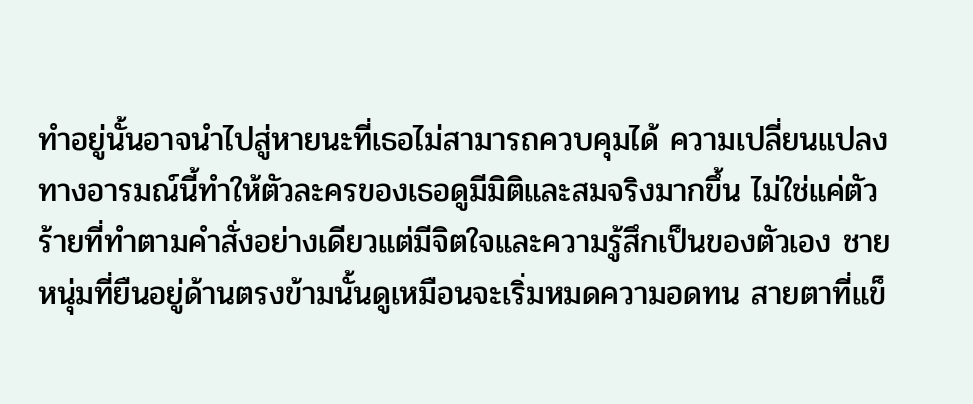ทำอยู่นั้นอาจนำไปสู่หายนะที่เธอไม่สามารถควบคุมได้ ความเปลี่ยนแปลงทางอารมณ์นี้ทำให้ตัวละครของเธอดูมีมิติและสมจริงมากขึ้น ไม่ใช่แค่ตัวร้ายที่ทำตามคำสั่งอย่างเดียวแต่มีจิตใจและความรู้สึกเป็นของตัวเอง ชายหนุ่มที่ยืนอยู่ด้านตรงข้ามนั้นดูเหมือนจะเริ่มหมดความอดทน สายตาที่แข็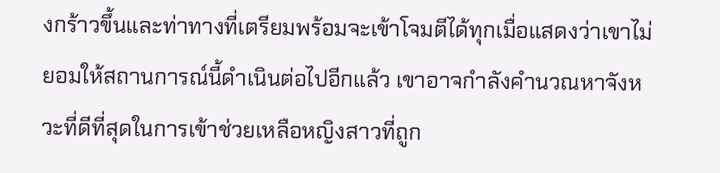งกร้าวขึ้นและท่าทางที่เตรียมพร้อมจะเข้าโจมตีได้ทุกเมื่อแสดงว่าเขาไม่ยอมให้สถานการณ์นี้ดำเนินต่อไปอีกแล้ว เขาอาจกำลังคำนวณหาจังหวะที่ดีที่สุดในการเข้าช่วยเหลือหญิงสาวที่ถูก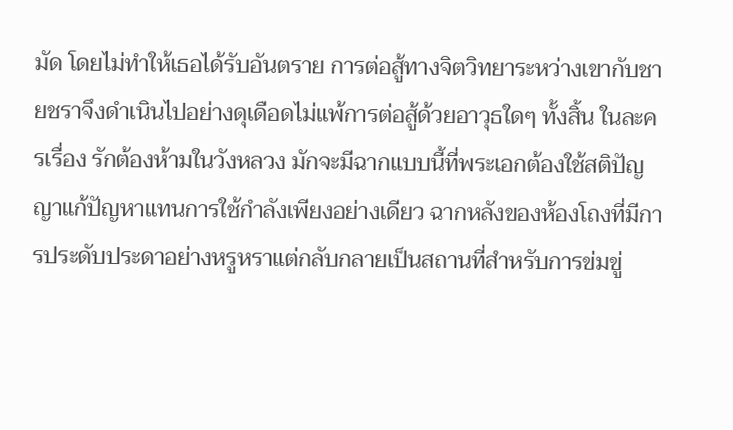มัด โดยไม่ทำให้เธอได้รับอันตราย การต่อสู้ทางจิตวิทยาระหว่างเขากับชายชราจึงดำเนินไปอย่างดุเดือดไม่แพ้การต่อสู้ด้วยอาวุธใดๆ ทั้งสิ้น ในละครเรื่อง รักต้องห้ามในวังหลวง มักจะมีฉากแบบนี้ที่พระเอกต้องใช้สติปัญญาแก้ปัญหาแทนการใช้กำลังเพียงอย่างเดียว ฉากหลังของห้องโถงที่มีการประดับประดาอย่างหรูหราแต่กลับกลายเป็นสถานที่สำหรับการข่มขู่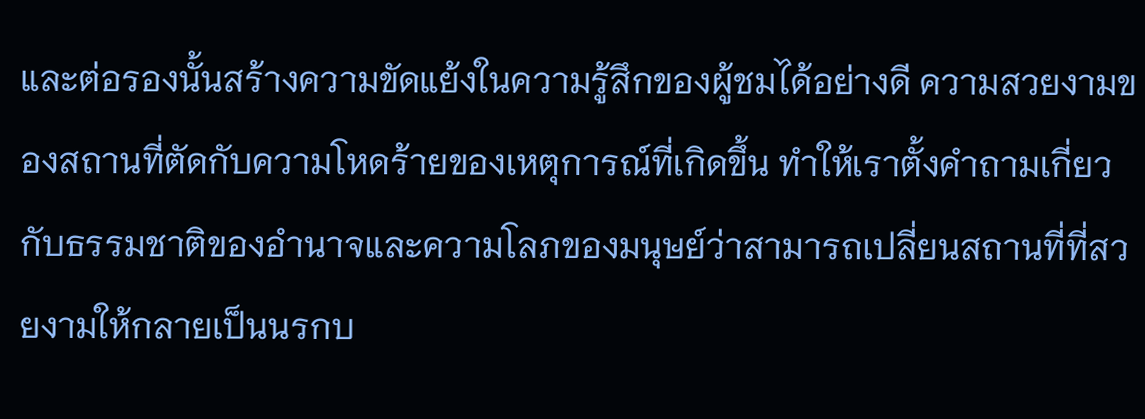และต่อรองนั้นสร้างความขัดแย้งในความรู้สึกของผู้ชมได้อย่างดี ความสวยงามของสถานที่ตัดกับความโหดร้ายของเหตุการณ์ที่เกิดขึ้น ทำให้เราตั้งคำถามเกี่ยวกับธรรมชาติของอำนาจและความโลภของมนุษย์ว่าสามารถเปลี่ยนสถานที่ที่สวยงามให้กลายเป็นนรกบ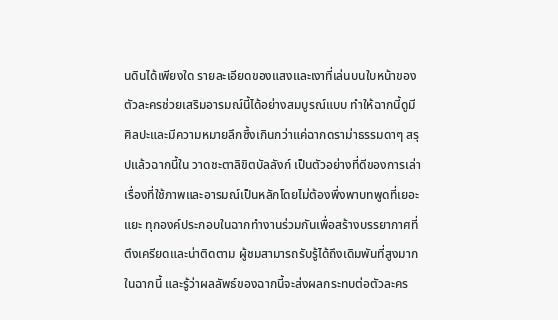นดินได้เพียงใด รายละเอียดของแสงและเงาที่เล่นบนใบหน้าของตัวละครช่วยเสริมอารมณ์นี้ได้อย่างสมบูรณ์แบบ ทำให้ฉากนี้ดูมีศิลปะและมีความหมายลึกซึ้งเกินกว่าแค่ฉากดราม่าธรรมดาๆ สรุปแล้วฉากนี้ใน วาดชะตาลิขิตบัลลังก์ เป็นตัวอย่างที่ดีของการเล่าเรื่องที่ใช้ภาพและอารมณ์เป็นหลักโดยไม่ต้องพึ่งพาบทพูดที่เยอะแยะ ทุกองค์ประกอบในฉากทำงานร่วมกันเพื่อสร้างบรรยากาศที่ตึงเครียดและน่าติดตาม ผู้ชมสามารถรับรู้ได้ถึงเดิมพันที่สูงมากในฉากนี้ และรู้ว่าผลลัพธ์ของฉากนี้จะส่งผลกระทบต่อตัวละคร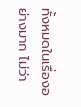ทั้งหมดในเรื่องอย่างมาก ไม่ว่า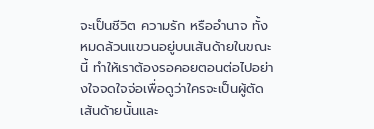จะเป็นชีวิต ความรัก หรืออำนาจ ทั้งหมดล้วนแขวนอยู่บนเส้นด้ายในขณะนี้ ทำให้เราต้องรอคอยตอนต่อไปอย่างใจจดใจจ่อเพื่อดูว่าใครจะเป็นผู้ตัดเส้นด้ายนั้นและ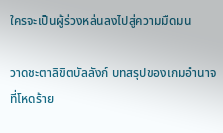ใครจะเป็นผู้ร่วงหล่นลงไปสู่ความมืดมน

วาดชะตาลิขิตบัลลังก์ บทสรุปของเกมอำนาจที่โหดร้าย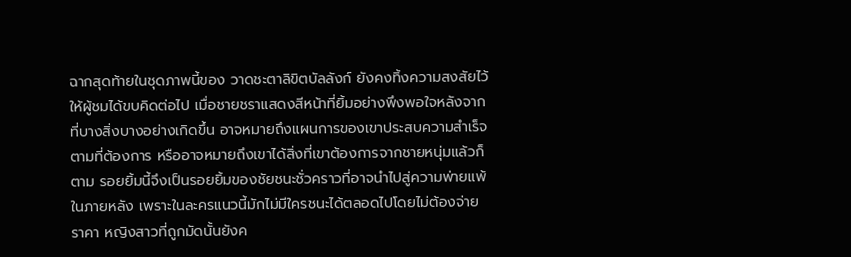ฉากสุดท้ายในชุดภาพนี้ของ วาดชะตาลิขิตบัลลังก์ ยังคงทิ้งความสงสัยไว้ให้ผู้ชมได้ขบคิดต่อไป เมื่อชายชราแสดงสีหน้าที่ยิ้มอย่างพึงพอใจหลังจากที่บางสิ่งบางอย่างเกิดขึ้น อาจหมายถึงแผนการของเขาประสบความสำเร็จตามที่ต้องการ หรืออาจหมายถึงเขาได้สิ่งที่เขาต้องการจากชายหนุ่มแล้วก็ตาม รอยยิ้มนี้จึงเป็นรอยยิ้มของชัยชนะชั่วคราวที่อาจนำไปสู่ความพ่ายแพ้ในภายหลัง เพราะในละครแนวนี้มักไม่มีใครชนะได้ตลอดไปโดยไม่ต้องจ่ายราคา หญิงสาวที่ถูกมัดนั้นยังค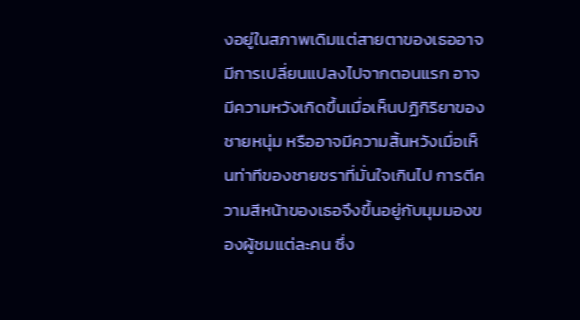งอยู่ในสภาพเดิมแต่สายตาของเธออาจมีการเปลี่ยนแปลงไปจากตอนแรก อาจมีความหวังเกิดขึ้นเมื่อเห็นปฏิกิริยาของชายหนุ่ม หรืออาจมีความสิ้นหวังเมื่อเห็นท่าทีของชายชราที่มั่นใจเกินไป การตีความสีหน้าของเธอจึงขึ้นอยู่กับมุมมองของผู้ชมแต่ละคน ซึ่ง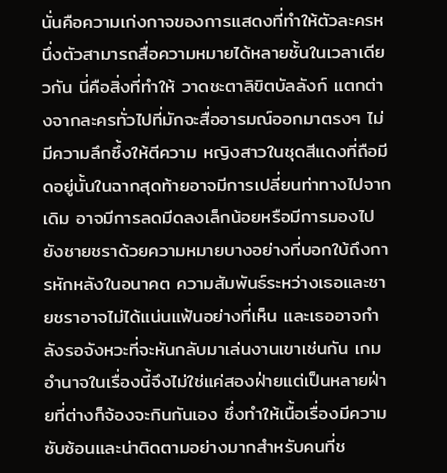นั่นคือความเก่งกาจของการแสดงที่ทำให้ตัวละครหนึ่งตัวสามารถสื่อความหมายได้หลายชั้นในเวลาเดียวกัน นี่คือสิ่งที่ทำให้ วาดชะตาลิขิตบัลลังก์ แตกต่างจากละครทั่วไปที่มักจะสื่ออารมณ์ออกมาตรงๆ ไม่มีความลึกซึ้งให้ตีความ หญิงสาวในชุดสีแดงที่ถือมีดอยู่นั้นในฉากสุดท้ายอาจมีการเปลี่ยนท่าทางไปจากเดิม อาจมีการลดมีดลงเล็กน้อยหรือมีการมองไปยังชายชราด้วยความหมายบางอย่างที่บอกใบ้ถึงการหักหลังในอนาคต ความสัมพันธ์ระหว่างเธอและชายชราอาจไม่ได้แน่นแฟ้นอย่างที่เห็น และเธออาจกำลังรอจังหวะที่จะหันกลับมาเล่นงานเขาเช่นกัน เกมอำนาจในเรื่องนี้จึงไม่ใช่แค่สองฝ่ายแต่เป็นหลายฝ่ายที่ต่างก็จ้องจะกินกันเอง ซึ่งทำให้เนื้อเรื่องมีความซับซ้อนและน่าติดตามอย่างมากสำหรับคนที่ช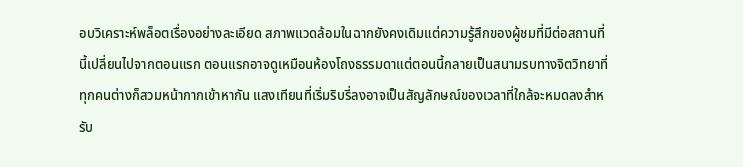อบวิเคราะห์พล็อตเรื่องอย่างละเอียด สภาพแวดล้อมในฉากยังคงเดิมแต่ความรู้สึกของผู้ชมที่มีต่อสถานที่นี้เปลี่ยนไปจากตอนแรก ตอนแรกอาจดูเหมือนห้องโถงธรรมดาแต่ตอนนี้กลายเป็นสนามรบทางจิตวิทยาที่ทุกคนต่างก็สวมหน้ากากเข้าหากัน แสงเทียนที่เริ่มริบรี่ลงอาจเป็นสัญลักษณ์ของเวลาที่ใกล้จะหมดลงสำหรับ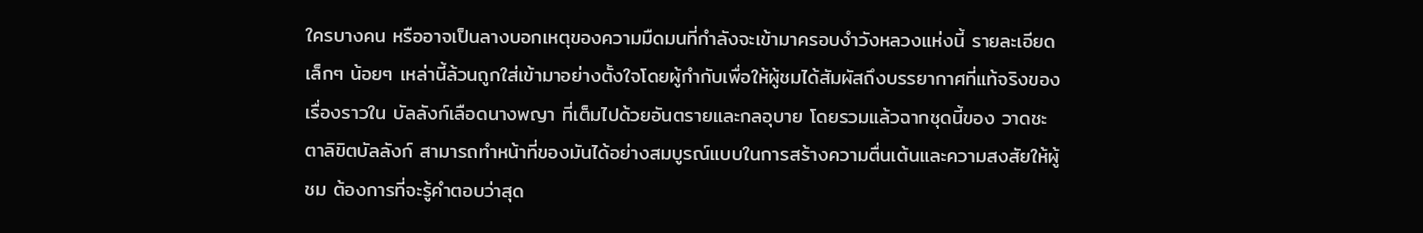ใครบางคน หรืออาจเป็นลางบอกเหตุของความมืดมนที่กำลังจะเข้ามาครอบงำวังหลวงแห่งนี้ รายละเอียดเล็กๆ น้อยๆ เหล่านี้ล้วนถูกใส่เข้ามาอย่างตั้งใจโดยผู้กำกับเพื่อให้ผู้ชมได้สัมผัสถึงบรรยากาศที่แท้จริงของเรื่องราวใน บัลลังก์เลือดนางพญา ที่เต็มไปด้วยอันตรายและกลอุบาย โดยรวมแล้วฉากชุดนี้ของ วาดชะตาลิขิตบัลลังก์ สามารถทำหน้าที่ของมันได้อย่างสมบูรณ์แบบในการสร้างความตื่นเต้นและความสงสัยให้ผู้ชม ต้องการที่จะรู้คำตอบว่าสุด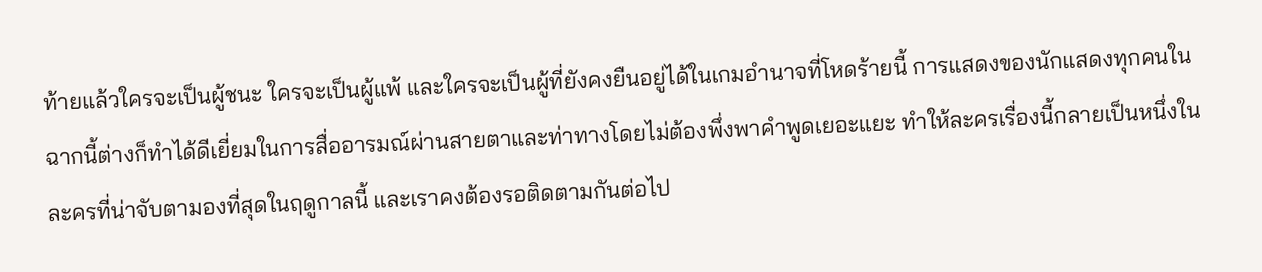ท้ายแล้วใครจะเป็นผู้ชนะ ใครจะเป็นผู้แพ้ และใครจะเป็นผู้ที่ยังคงยืนอยู่ได้ในเกมอำนาจที่โหดร้ายนี้ การแสดงของนักแสดงทุกคนในฉากนี้ต่างก็ทำได้ดีเยี่ยมในการสื่ออารมณ์ผ่านสายตาและท่าทางโดยไม่ต้องพึ่งพาคำพูดเยอะแยะ ทำให้ละครเรื่องนี้กลายเป็นหนึ่งในละครที่น่าจับตามองที่สุดในฤดูกาลนี้ และเราคงต้องรอติดตามกันต่อไป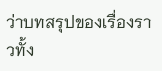ว่าบทสรุปของเรื่องราวทั้ง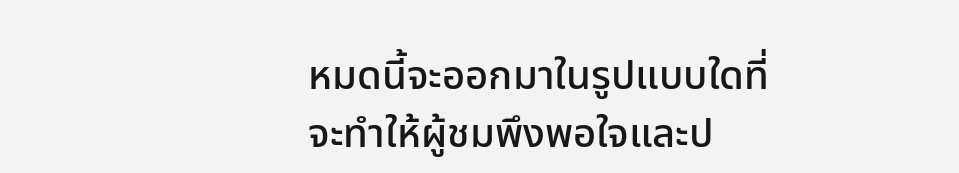หมดนี้จะออกมาในรูปแบบใดที่จะทำให้ผู้ชมพึงพอใจและป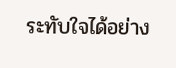ระทับใจได้อย่าง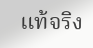แท้จริง